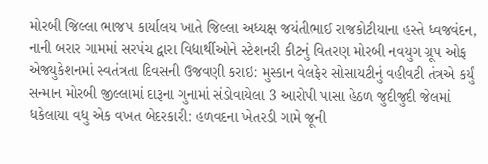મોરબી જિલ્લા ભાજપ કાર્યાલય ખાતે જિલ્લા અધ્યક્ષ જયંતીભાઈ રાજકોટીયાના હસ્તે ધ્વજવંદન, નાની બરાર ગામમાં સરપંચ દ્વારા વિદ્યાર્થીઓને સ્ટેશનરી કીટનું વિતરણ મોરબી નવયુગ ગ્રૂપ ઓફ એજ્યુકેશનમાં સ્વતંત્રતા દિવસની ઉજવણી કરાઇ: મુસ્કાન વેલફેર સોસાયટીનું વહીવટી તંત્રએ કર્યું સન્માન મોરબી જીલ્લામાં દારૂના ગુનામાં સંડોવાયેલા 3 આરોપી પાસા હેઠળ જુદીજુદી જેલમાં ધકેલાયા વધુ એક વખત બેદરકારી: હળવદના ખેતરડી ગામે જૂની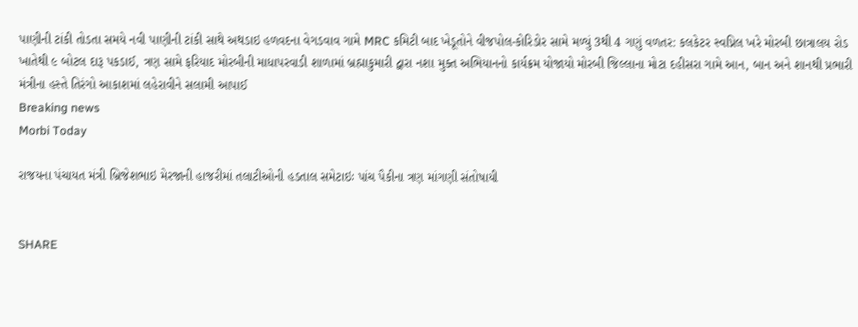પાણીની ટાંકી તોડતા સમયે નવી પાણીની ટાંકી સાથે અથડાઇ હળવદના વેગડવાવ ગામે MRC કમિટી બાદ ખેડૂતોને વીજપોલ-કોરિડોર સામે મળ્યું 3થી 4 ગણું વળતર: કલકેટર સ્વપ્નિલ ખરે મોરબી છાત્રાલય રોડ ખાતેથી ૯ બોટલ દારૂ પકડાઈ, ત્રણ સામે ફરિયાદ મોરબીની માધાપરવાડી શાળામાં બ્રહ્માકુમારી દ્વારા નશા મુક્ત અભિયાનનો કાર્યક્રમ યોજાયો મોરબી જિલ્લાના મોટા દહીસરા ગામે આન, બાન અને શાનથી પ્રભારી મંત્રીના હસ્તે તિરંગો આકાશમાં લહેરાવીને સલામી આપાઈ
Breaking news
Morbi Today

રાજયના પંચાયત મંત્રી બ્રિજેશભાઇ મેરજાની હાજરીમાં તલાટીઓની હડતાલ સમેટાઇઃ પાંચ પૈકીના ત્રણ માંગણી સંતોષાયી


SHARE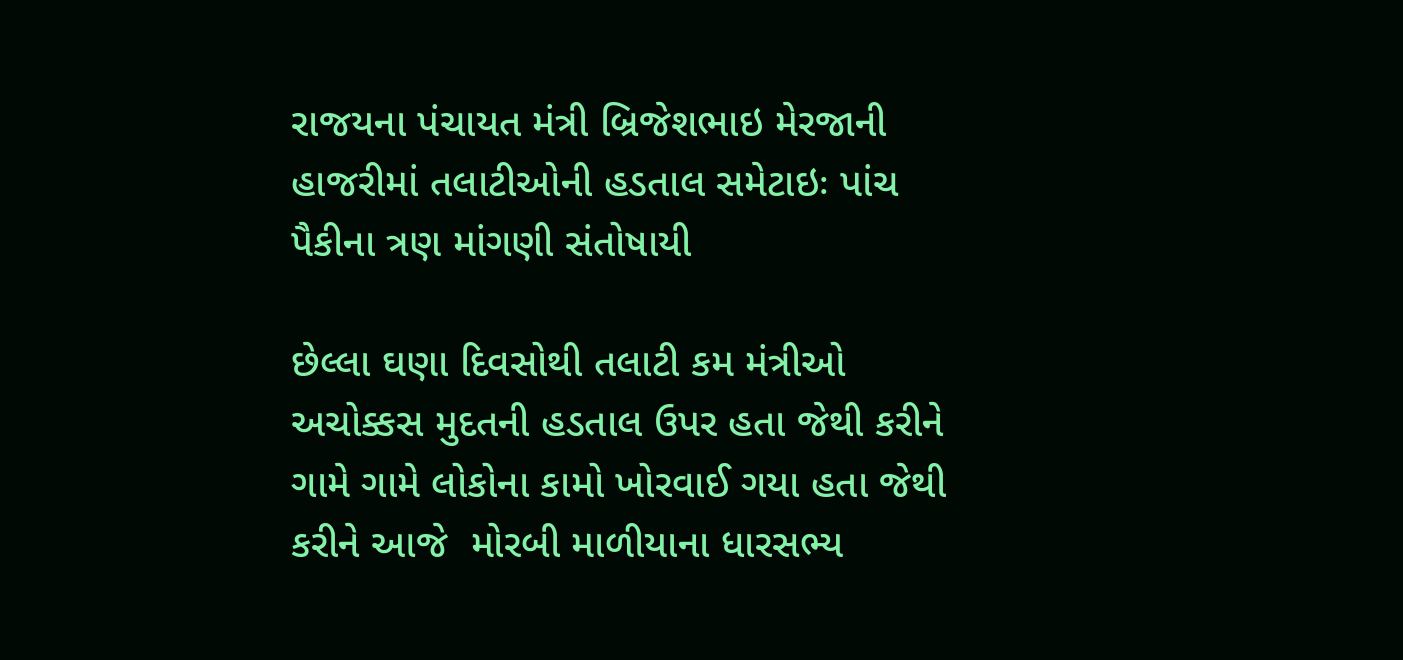રાજયના પંચાયત મંત્રી બ્રિજેશભાઇ મેરજાની હાજરીમાં તલાટીઓની હડતાલ સમેટાઇઃ પાંચ પૈકીના ત્રણ માંગણી સંતોષાયી

છેલ્લા ઘણા દિવસોથી તલાટી કમ મંત્રીઓ અચોક્કસ મુદતની હડતાલ ઉપર હતા જેથી કરીને ગામે ગામે લોકોના કામો ખોરવાઈ ગયા હતા જેથી કરીને આજે  મોરબી માળીયાના ધારસભ્ય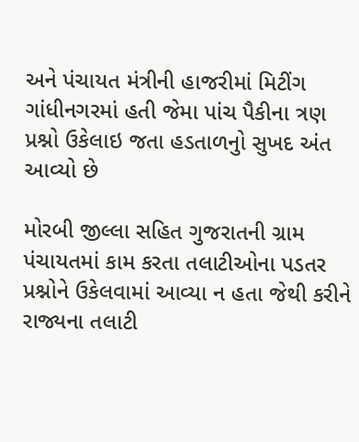અને પંચાયત મંત્રીની હાજરીમાં મિટીંગ ગાંધીનગરમાં હતી જેમા પાંચ પૈકીના ત્રણ પ્રશ્નો ઉકેલાઇ જતા હડતાળનુો સુખદ અંત આવ્યો છે

મોરબી જીલ્લા સહિત ગુજરાતની ગ્રામ પંચાયતમાં કામ કરતા તલાટીઓના પડતર પ્રશ્નોને ઉકેલવામાં આવ્યા ન હતા જેથી કરીને રાજ્યના તલાટી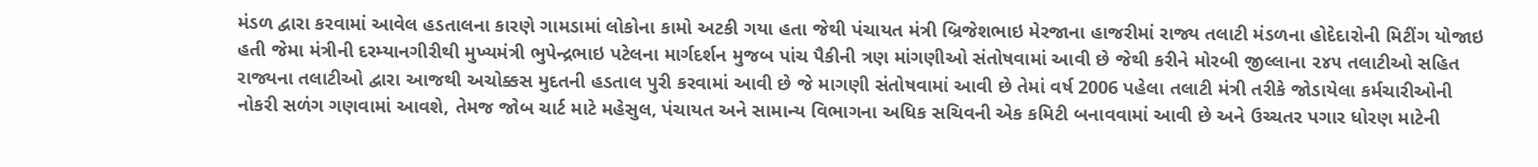મંડળ દ્વારા કરવામાં આવેલ હડતાલના કારણે ગામડામાં લોકોના કામો અટકી ગયા હતા જેથી પંચાયત મંત્રી બ્રિજેશભાઇ મેરજાના હાજરીમાં રાજ્ય તલાટી મંડળના હોદેદારોની મિટીંગ યોજાઇ હતી જેમા મંત્રીની દરમ્યાનગીરીથી મુખ્યમંત્રી ભુપેન્દ્રભાઇ પટેલના માર્ગદર્શન મુજબ પાંચ પૈકીની ત્રણ માંગણીઓ સંતોષવામાં આવી છે જેથી કરીને મોરબી જીલ્લાના ૨૪૫ તલાટીઓ સહિત રાજ્યના તલાટીઓ દ્વારા આજથી અચોક્કસ મુદતની હડતાલ પુરી કરવામાં આવી છે જે માગણી સંતોષવામાં આવી છે તેમાં વર્ષ 2006 પહેલા તલાટી મંત્રી તરીકે જોડાયેલા કર્મચારીઓની નોકરી સળંગ ગણવામાં આવશે, તેમજ જોબ ચાર્ટ માટે મહેસુલ, પંચાયત અને સામાન્ય વિભાગના અધિક સચિવની એક કમિટી બનાવવામાં આવી છે અને ઉચ્ચતર પગાર ધોરણ માટેની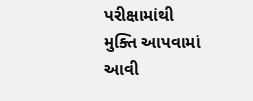પરીક્ષામાંથી મુક્તિ આપવામાં આવી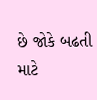છે જોકે બઢતી માટે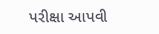પરીક્ષા આપવી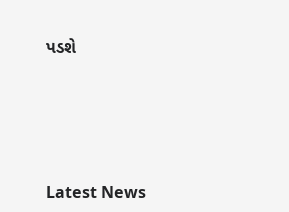પડશે






Latest News